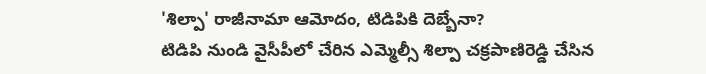'శిల్పా' రాజీనామా ఆమోదం, టిడిపికి దెబ్బేనా?
టిడిపి నుండి వైసీపీలో చేరిన ఎమ్మెల్సీ శిల్పా చక్రపాణిరెడ్డి చేసిన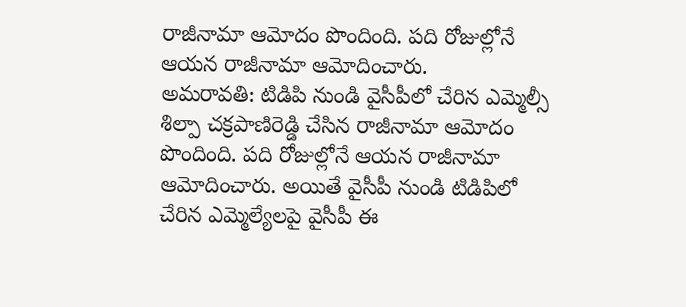రాజీనామా ఆమోదం పొందింది. పది రోజుల్లోనే ఆయన రాజీనామా ఆమోదించారు.
అమరావతి: టిడిపి నుండి వైసీపీలో చేరిన ఎమ్మెల్సీ శిల్పా చక్రపాణిరెడ్డి చేసిన రాజీనామా ఆమోదం పొందింది. పది రోజుల్లోనే ఆయన రాజీనామా ఆమోదించారు. అయితే వైసీపీ నుండి టిడిపిలో చేరిన ఎమ్మెల్యేలపై వైసీపీ ఈ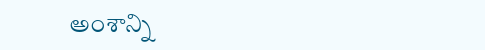అంశాన్ని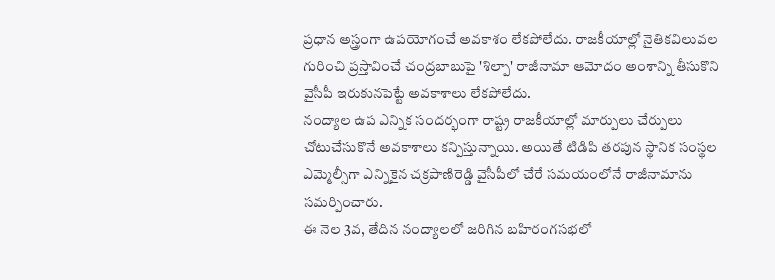ప్రధాన అస్త్రంగా ఉపయోగంచే అవకాశం లేకపోలేదు. రాజకీయాల్లో నైతికవిలువల గురించి ప్రస్తావించే చంద్రబాబుపై 'శిల్పా' రాజీనామా ఆమోదం అంశాన్ని తీసుకొని వైసీపీ ఇరుకునపెట్టే అవకాశాలు లేకపోలేదు.
నంద్యాల ఉప ఎన్నిక సందర్భంగా రాష్ట్ర రాజకీయాల్లో మార్పులు చేర్పులు చోటుచేసుకొనే అవకాశాలు కన్పిస్తున్నాయి. అయితే టిడిపి తరపున స్థానిక సంస్థల ఎమ్మెల్సీగా ఎన్నికైన చక్రపాణిరెడ్డి వైసీపీలో చేరే సమయంలోనే రాజీనామాను సమర్పించారు.
ఈ నెల 3వ, తేదిన నంద్యాలలో జరిగిన బహిరంగసభలో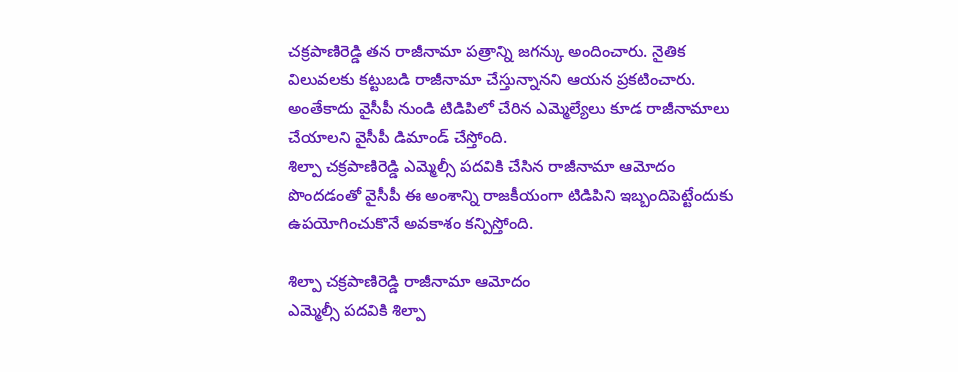చక్రపాణిరెడ్డి తన రాజీనామా పత్రాన్ని జగన్కు అందించారు. నైతిక విలువలకు కట్టుబడి రాజీనామా చేస్తున్నానని ఆయన ప్రకటించారు. అంతేకాదు వైసీపీ నుండి టిడిపిలో చేరిన ఎమ్మెల్యేలు కూడ రాజీనామాలు చేయాలని వైసీపీ డిమాండ్ చేస్తోంది.
శిల్పా చక్రపాణిరెడ్డి ఎమ్మెల్సీ పదవికి చేసిన రాజీనామా ఆమోదం పొందడంతో వైసీపీ ఈ అంశాన్ని రాజకీయంగా టిడిపిని ఇబ్బందిపెట్టేందుకు ఉపయోగించుకొనే అవకాశం కన్పిస్తోంది.

శిల్పా చక్రపాణిరెడ్డి రాజీనామా ఆమోదం
ఎమ్మెల్సీ పదవికి శిల్పా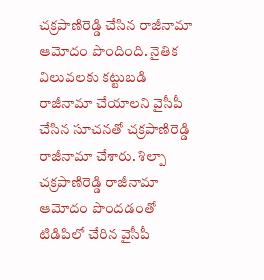చక్రపాణిరెడ్డి చేసిన రాజీనామా ఆమోదం పొందింది. నైతిక విలువలకు కట్టుబడి రాజీనామా చేయాలని వైసీపీ చేసిన సూచనతో చక్రపాణిరెడ్డి రాజీనామా చేశారు. శిల్పా చక్రపాణిరెడ్డి రాజీనామా ఆమోదం పొందడంతో టిడిపిలో చేరిన వైసీపీ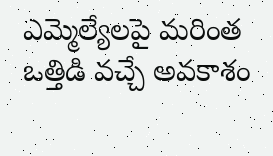ఎమ్మెల్యేలపై మరింత ఒత్తిడి వచ్చే అవకాశం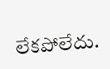లేకపోలేదు.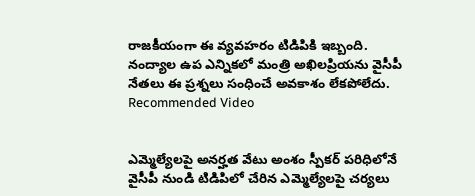రాజకీయంగా ఈ వ్యవహరం టిడిపికి ఇబ్బంది. నంద్యాల ఉప ఎన్నికలో మంత్రి అఖిలప్రియను వైసీపీ నేతలు ఈ ప్రశ్నలు సంధించే అవకాశం లేకపోలేదు.
Recommended Video


ఎమ్మెల్యేలపై అనర్హత వేటు అంశం స్పీకర్ పరిధిలోనే
వైసీపీ నుండి టిడిపిలో చేరిన ఎమ్మెల్యేలపై చర్యలు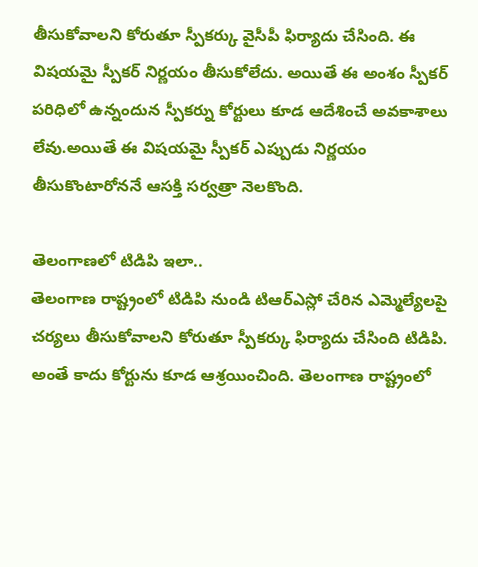తీసుకోవాలని కోరుతూ స్పీకర్కు వైసీపీ ఫిర్యాదు చేసింది. ఈ విషయమై స్పీకర్ నిర్ణయం తీసుకోలేదు. అయితే ఈ అంశం స్పీకర్ పరిధిలో ఉన్నందున స్పీకర్ను కోర్టులు కూడ ఆదేశించే అవకాశాలు లేవు.అయితే ఈ విషయమై స్పీకర్ ఎప్పుడు నిర్ణయం తీసుకొంటారోననే ఆసక్తి సర్వత్రా నెలకొంది.

తెలంగాణలో టిడిపి ఇలా..
తెలంగాణ రాష్ట్రంలో టిడిపి నుండి టిఆర్ఎస్లో చేరిన ఎమ్మెల్యేలపై చర్యలు తీసుకోవాలని కోరుతూ స్పీకర్కు ఫిర్యాదు చేసింది టిడిపి. అంతే కాదు కోర్టును కూడ ఆశ్రయించింది. తెలంగాణ రాష్ట్రంలో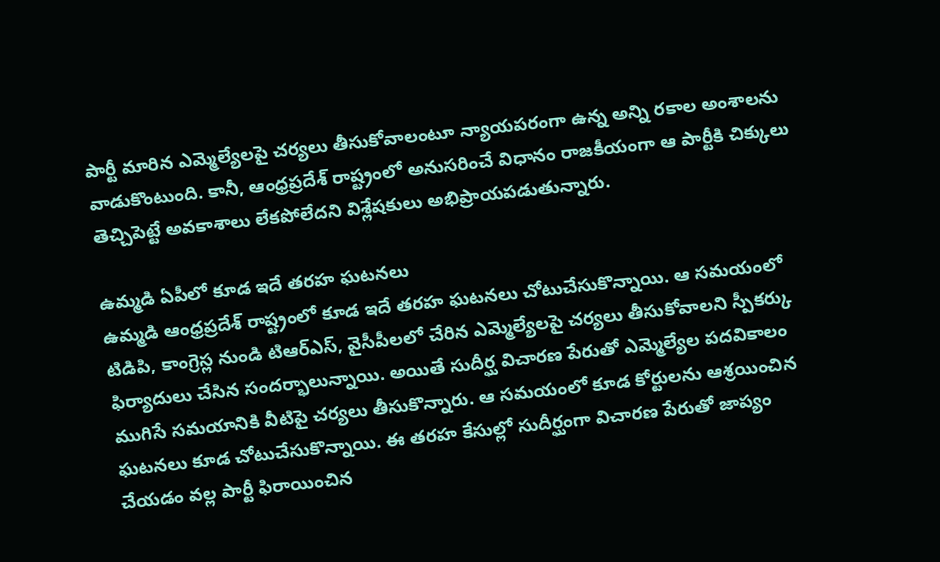పార్టీ మారిన ఎమ్మెల్యేలపై చర్యలు తీసుకోవాలంటూ న్యాయపరంగా ఉన్న అన్ని రకాల అంశాలను వాడుకొంటుంది. కానీ, ఆంధ్రప్రదేశ్ రాష్ట్రంలో అనుసరించే విధానం రాజకీయంగా ఆ పార్టీకి చిక్కులు తెచ్చిపెట్టే అవకాశాలు లేకపోలేదని విశ్లేషకులు అభిప్రాయపడుతున్నారు.

ఉమ్మడి ఏపీలో కూడ ఇదే తరహ ఘటనలు
ఉమ్మడి ఆంధ్రప్రదేశ్ రాష్ట్రంలో కూడ ఇదే తరహ ఘటనలు చోటుచేసుకొన్నాయి. ఆ సమయంలో టిడిపి, కాంగ్రెస్ల నుండి టిఆర్ఎస్, వైసీపీలలో చేరిన ఎమ్మెల్యేలపై చర్యలు తీసుకోవాలని స్పీకర్కు ఫిర్యాదులు చేసిన సందర్భాలున్నాయి. అయితే సుదీర్ఘ విచారణ పేరుతో ఎమ్మెల్యేల పదవికాలం ముగిసే సమయానికి వీటిపై చర్యలు తీసుకొన్నారు. ఆ సమయంలో కూడ కోర్టులను ఆశ్రయించిన ఘటనలు కూడ చోటుచేసుకొన్నాయి. ఈ తరహ కేసుల్లో సుదీర్ఘంగా విచారణ పేరుతో జాప్యం చేయడం వల్ల పార్టీ ఫిరాయించిన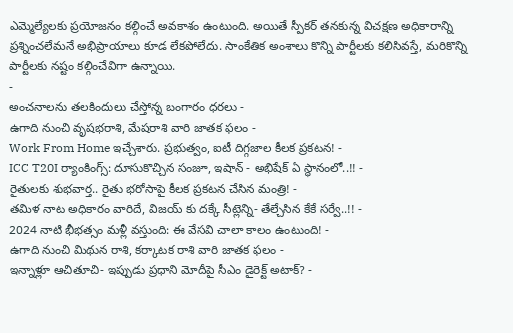ఎమ్మెల్యేలకు ప్రయోజనం కల్గించే అవకాశం ఉంటుంది. అయితే స్పీకర్ తనకున్న విచక్షణ అధికారాన్ని ప్రశ్నించలేమనే అభిప్రాయాలు కూడ లేకపోలేదు. సాంకేతిక అంశాలు కొన్ని పార్టీలకు కలిసివస్తే, మరికొన్ని పార్టీలకు నష్టం కల్గించేవిగా ఉన్నాయి.
-
అంచనాలను తలకిందులు చేస్తోన్న బంగారం ధరలు -
ఉగాది నుంచి వృషభరాశి, మేషరాశి వారి జాతక ఫలం -
Work From Home ఇచ్చేశారు. ప్రభుత్వం, ఐటీ దిగ్గజాల కీలక ప్రకటన! -
ICC T20I ర్యాంకింగ్స్: దూసుకొచ్చిన సంజూ, ఇషాన్ - అభిషేక్ ఏ స్థానంలో..!! -
రైతులకు శుభవార్త.. రైతు భరోసాపై కీలక ప్రకటన చేసిన మంత్రి! -
తమిళ నాట అధికారం వారిదే, విజయ్ కు దక్కే సీట్లెన్ని- తేల్చేసిన కేకే సర్వే..!! -
2024 నాటి భీభత్సం మళ్లీ వస్తుంది: ఈ వేసవి చాలా కాలం ఉంటుంది! -
ఉగాది నుంచి మిథున రాశి, కర్కాటక రాశి వారి జాతక ఫలం -
ఇన్నాళ్లూ ఆచితూచి- ఇప్పుడు ప్రధాని మోదీపై సీఎం డైరెక్ట్ అటాక్? -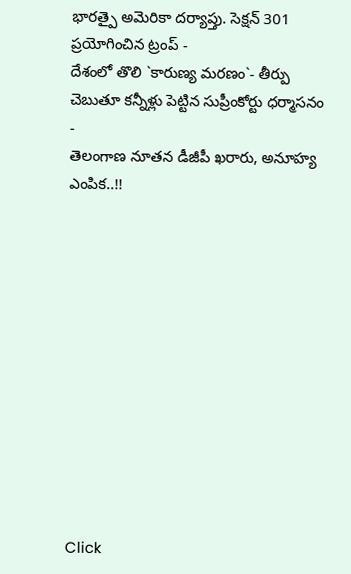భారత్పై అమెరికా దర్యాప్తు. సెక్షన్ 301 ప్రయోగించిన ట్రంప్ -
దేశంలో తొలి `కారుణ్య మరణం`- తీర్పు చెబుతూ కన్నీళ్లు పెట్టిన సుప్రీంకోర్టు ధర్మాసనం -
తెలంగాణ నూతన డీజీపీ ఖరారు, అనూహ్య ఎంపిక..!!












Click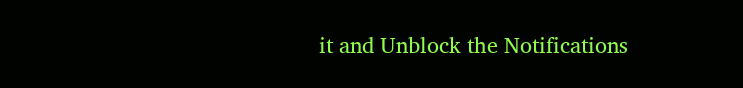it and Unblock the Notifications